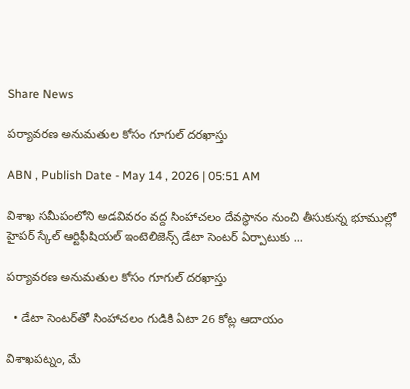Share News

పర్యావరణ అనుమతుల కోసం గూగుల్‌ దరఖాస్తు

ABN , Publish Date - May 14 , 2026 | 05:51 AM

విశాఖ సమీపంలోని అడవివరం వద్ద సింహాచలం దేవస్థానం నుంచి తీసుకున్న భూముల్లో హైపర్‌ స్కేల్‌ ఆర్టిఫీషియల్‌ ఇంటెలిజెన్స్‌ డేటా సెంటర్‌ ఏర్పాటుకు ...

పర్యావరణ అనుమతుల కోసం గూగుల్‌ దరఖాస్తు

  • డేటా సెంటర్‌తో సింహాచలం గుడికి ఏటా 26 కోట్ల ఆదాయం

విశాఖపట్నం, మే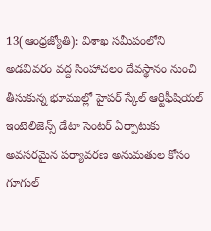13(ఆంధ్రజ్యోతి): విశాఖ సమీపంలోని అడవివరం వద్ద సింహాచలం దేవస్థానం నుంచి తీసుకున్న భూముల్లో హైపర్‌ స్కేల్‌ ఆర్టిఫీషియల్‌ ఇంటెలిజెన్స్‌ డేటా సెంటర్‌ ఏర్పాటుకు అవసరమైన పర్యావరణ అనుమతుల కోసం గూగుల్‌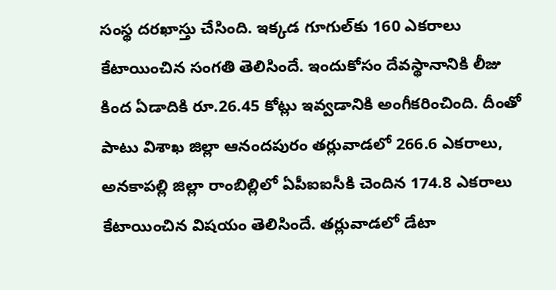సంస్థ దరఖాస్తు చేసింది. ఇక్కడ గూగుల్‌కు 160 ఎకరాలు కేటాయించిన సంగతి తెలిసిందే. ఇందుకోసం దేవస్థానానికి లీజు కింద ఏడాదికి రూ.26.45 కోట్లు ఇవ్వడానికి అంగీకరించింది. దీంతో పాటు విశాఖ జిల్లా ఆనందపురం తర్లువాడలో 266.6 ఎకరాలు, అనకాపల్లి జిల్లా రాంబిల్లిలో ఏపీఐఐసీకి చెందిన 174.8 ఎకరాలు కేటాయించిన విషయం తెలిసిందే. తర్లువాడలో డేటా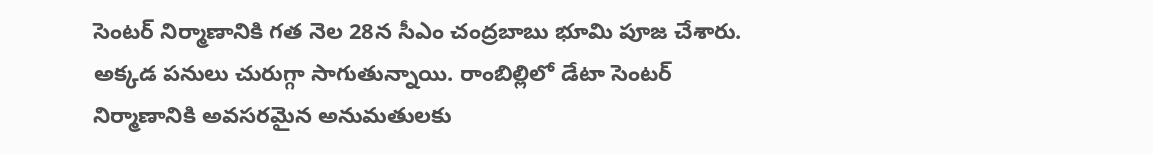సెంటర్‌ నిర్మాణానికి గత నెల 28న సీఎం చంద్రబాబు భూమి పూజ చేశారు. అక్కడ పనులు చురుగ్గా సాగుతున్నాయి. రాంబిల్లిలో డేటా సెంటర్‌ నిర్మాణానికి అవసరమైన అనుమతులకు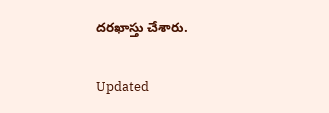దరఖాస్తు చేశారు.

Updated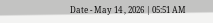Date - May 14 , 2026 | 05:51 AM